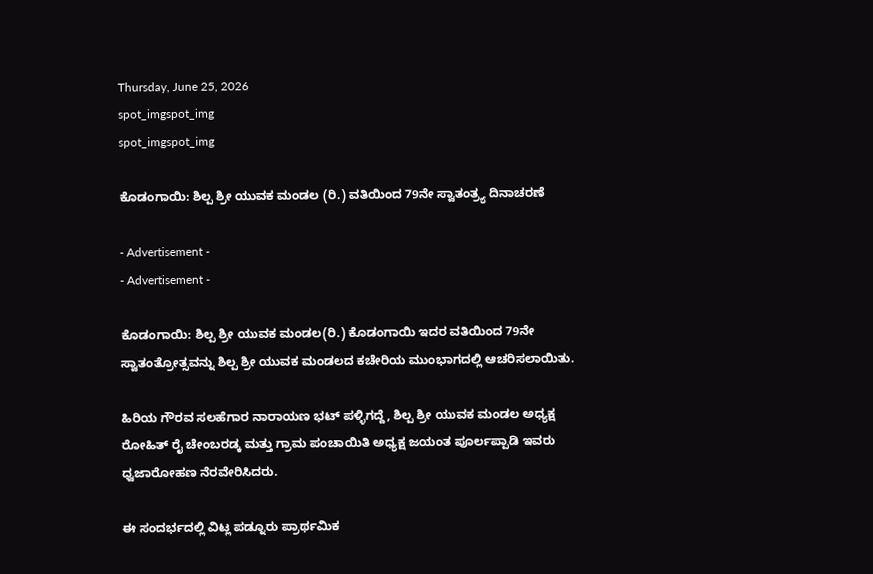Thursday, June 25, 2026
spot_imgspot_img
spot_imgspot_img

ಕೊಡಂಗಾಯಿ: ಶಿಲ್ಪ ಶ್ರೀ ಯುವಕ ಮಂಡಲ (ರಿ.) ವತಿಯಿಂದ 79ನೇ ಸ್ವಾತಂತ್ರ್ಯ ದಿನಾಚರಣೆ

- Advertisement -
- Advertisement -

ಕೊಡಂಗಾಯಿ: ಶಿಲ್ಪ ಶ್ರೀ ಯುವಕ ಮಂಡಲ(ರಿ.) ಕೊಡಂಗಾಯಿ ಇದರ ವತಿಯಿಂದ 79ನೇ ಸ್ವಾತಂತ್ರೋತ್ಸವನ್ನು ಶಿಲ್ಪ ಶ್ರೀ ಯುವಕ ಮಂಡಲದ ಕಚೇರಿಯ ಮುಂಭಾಗದಲ್ಲಿ ಆಚರಿಸಲಾಯಿತು.

ಹಿರಿಯ ಗೌರವ ಸಲಹೆಗಾರ ನಾರಾಯಣ ಭಟ್ ಪಳ್ಳಿಗದ್ದೆ, ಶಿಲ್ಪ ಶ್ರೀ ಯುವಕ ಮಂಡಲ ಅಧ್ಯಕ್ಷ ರೋಹಿತ್ ರೈ ಚೇಂಬರಡ್ಕ ಮತ್ತು ಗ್ರಾಮ ಪಂಚಾಯಿತಿ ಅಧ್ಯಕ್ಷ ಜಯಂತ ಪೂರ್ಲಪ್ಪಾಡಿ ಇವರು ಧ್ವಜಾರೋಹಣ ನೆರವೇರಿಸಿದರು.

ಈ ಸಂದರ್ಭದಲ್ಲಿ ವಿಟ್ಲ ಪಡ್ನೂರು ಪ್ರಾರ್ಥಮಿಕ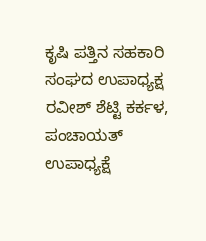ಕೃಷಿ ಪತ್ತಿನ ಸಹಕಾರಿ ಸಂಘದ ಉಪಾಧ್ಯಕ್ಷ ರವೀಶ್ ಶೆಟ್ಟಿ ಕರ್ಕಳ, ಪಂಚಾಯತ್ ಉಪಾಧ್ಯಕ್ಷೆ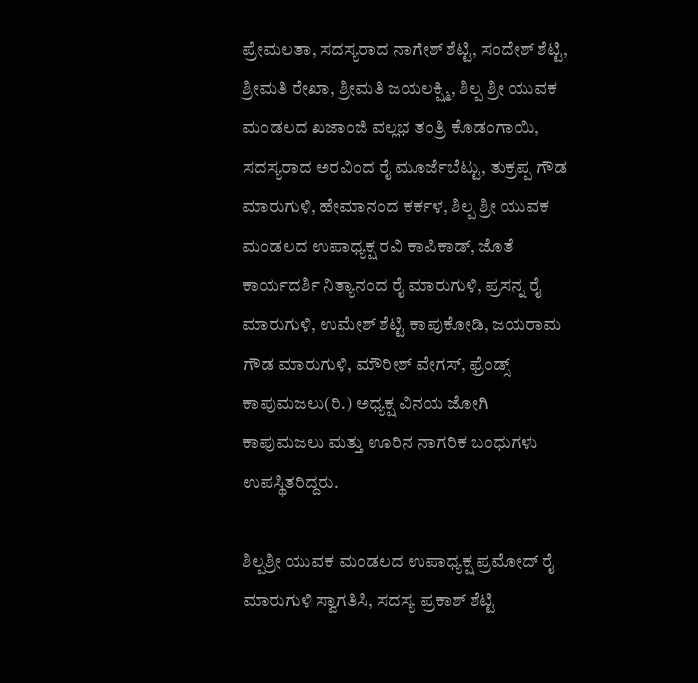ಪ್ರೇಮಲತಾ, ಸದಸ್ಯರಾದ ನಾಗೇಶ್ ಶೆಟ್ಟಿ, ಸಂದೇಶ್ ಶೆಟ್ಟಿ, ಶ್ರೀಮತಿ ರೇಖಾ, ಶ್ರೀಮತಿ ಜಯಲಕ್ಷ್ಮಿ, ಶಿಲ್ಪ ಶ್ರೀ ಯುವಕ ಮಂಡಲದ ಖಜಾಂಜಿ ವಲ್ಲಭ ತಂತ್ರಿ ಕೊಡಂಗಾಯಿ, ಸದಸ್ಯರಾದ ಅರವಿಂದ ರೈ ಮೂರ್ಜೆಬೆಟ್ಟು, ತುಕ್ರಪ್ಪ ಗೌಡ ಮಾರುಗುಳಿ, ಹೇಮಾನಂದ ಕರ್ಕಳ, ಶಿಲ್ಪ ಶ್ರೀ ಯುವಕ ಮಂಡಲದ ಉಪಾಧ್ಯಕ್ಷ ರವಿ ಕಾಪಿಕಾಡ್, ಜೊತೆ ಕಾರ್ಯದರ್ಶಿ ನಿತ್ಯಾನಂದ ರೈ ಮಾರುಗುಳಿ, ಪ್ರಸನ್ನ ರೈ ಮಾರುಗುಳಿ, ಉಮೇಶ್ ಶೆಟ್ಟಿ ಕಾಪುಕೋಡಿ, ಜಯರಾಮ ಗೌಡ ಮಾರುಗುಳಿ, ಮೌರೀಶ್ ವೇಗಸ್, ಫ್ರೆಂಡ್ಸ್ ಕಾಪುಮಜಲು(ರಿ.) ಅಧ್ಯಕ್ಷ ವಿನಯ ಜೋಗಿ ಕಾಪುಮಜಲು ಮತ್ತು ಊರಿನ ನಾಗರಿಕ ಬಂಧುಗಳು ಉಪಸ್ಥಿತರಿದ್ದರು.

ಶಿಲ್ಪಶ್ರೀ ಯುವಕ ಮಂಡಲದ ಉಪಾಧ್ಯಕ್ಷ ಪ್ರಮೋದ್ ರೈ ಮಾರುಗುಳಿ ಸ್ವಾಗತಿಸಿ, ಸದಸ್ಯ ಪ್ರಕಾಶ್ ಶೆಟ್ಟಿ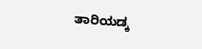ತಾರಿಯಡ್ಕ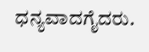ಧನ್ಯವಾದಗೈದರು.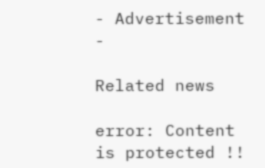- Advertisement -

Related news

error: Content is protected !!